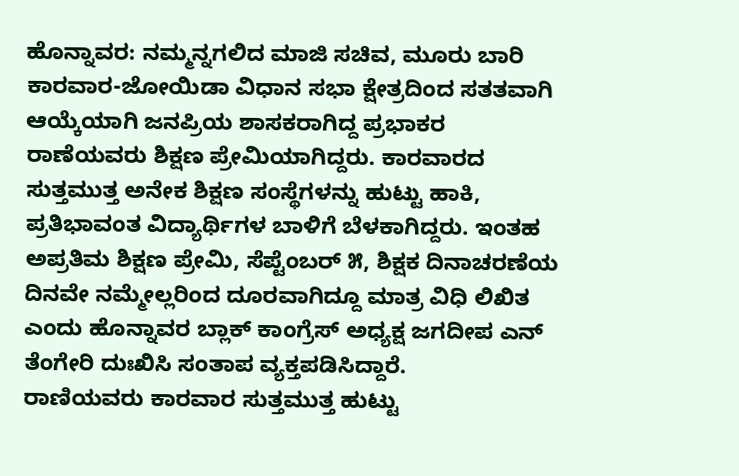ಹೊನ್ನಾವರ: ನಮ್ಮನ್ನಗಲಿದ ಮಾಜಿ ಸಚಿವ, ಮೂರು ಬಾರಿ ಕಾರವಾರ-ಜೋಯಿಡಾ ವಿಧಾನ ಸಭಾ ಕ್ಷೇತ್ರದಿಂದ ಸತತವಾಗಿ ಆಯ್ಕೆಯಾಗಿ ಜನಪ್ರಿಯ ಶಾಸಕರಾಗಿದ್ದ ಪ್ರಭಾಕರ ರಾಣೆಯವರು ಶಿಕ್ಷಣ ಪ್ರೇಮಿಯಾಗಿದ್ದರು. ಕಾರವಾರದ ಸುತ್ತಮುತ್ತ ಅನೇಕ ಶಿಕ್ಷಣ ಸಂಸ್ಥೆಗಳನ್ನು ಹುಟ್ಟು ಹಾಕಿ, ಪ್ರತಿಭಾವಂತ ವಿದ್ಯಾರ್ಥಿಗಳ ಬಾಳಿಗೆ ಬೆಳಕಾಗಿದ್ದರು. ಇಂತಹ ಅಪ್ರತಿಮ ಶಿಕ್ಷಣ ಪ್ರೇಮಿ, ಸೆಪ್ಟೆಂಬರ್ ೫, ಶಿಕ್ಷಕ ದಿನಾಚರಣೆಯ ದಿನವೇ ನಮ್ಮೇಲ್ಲರಿಂದ ದೂರವಾಗಿದ್ದೂ ಮಾತ್ರ ವಿಧಿ ಲಿಖಿತ ಎಂದು ಹೊನ್ನಾವರ ಬ್ಲಾಕ್ ಕಾಂಗ್ರೆಸ್ ಅಧ್ಯಕ್ಷ ಜಗದೀಪ ಎನ್ ತೆಂಗೇರಿ ದುಃಖಿಸಿ ಸಂತಾಪ ವ್ಯಕ್ತಪಡಿಸಿದ್ದಾರೆ.
ರಾಣಿಯವರು ಕಾರವಾರ ಸುತ್ತಮುತ್ತ ಹುಟ್ಟು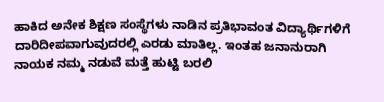ಹಾಕಿದ ಅನೇಕ ಶಿಕ್ಷಣ ಸಂಸ್ಥೆಗಳು ನಾಡಿನ ಪ್ರತಿಭಾವಂತ ವಿದ್ಯಾರ್ಥಿಗಳಿಗೆ ದಾರಿದೀಪವಾಗುವುದರಲ್ಲಿ ಎರಡು ಮಾತಿಲ್ಲ. ಇಂತಹ ಜನಾನುರಾಗಿ ನಾಯಕ ನಮ್ಮ ನಡುವೆ ಮತ್ತೆ ಹುಟ್ಟಿ ಬರಲಿ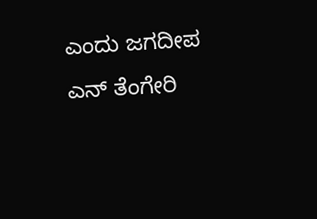ಎಂದು ಜಗದೀಪ ಎನ್ ತೆಂಗೇರಿ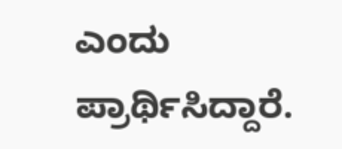ಎಂದು ಪ್ರಾರ್ಥಿಸಿದ್ದಾರೆ.